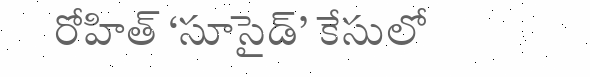రోహిత్ ‘సూసైడ్’ కేసులో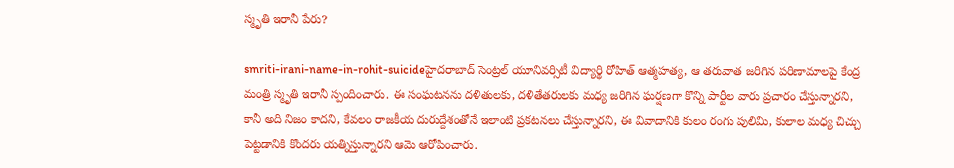స్మృతి ఇరానీ పేరు?

smriti-irani-name-in-rohit-suicideహైదరాబాద్ సెంట్రల్ యూనివర్సిటీ విద్యార్థి రోహిత్ ఆత్మహత్య, ఆ తరువాత జరిగిన పరిణామాలపై కేంద్ర మంత్రి స్మృతి ఇరానీ స్పందించారు. ఈ సంఘటనను దళితులకు, దళితేతరులకు మధ్య జరిగిన ఘర్షణగా కొన్ని పార్టీల వారు ప్రచారం చేస్తున్నారని, కానీ అది నిజం కాదని, కేవలం రాజకీయ దురుద్దేశంతోనే ఇలాంటి ప్రకటనలు చేస్తున్నారని, ఈ వివాదానికి కులం రంగు పులిమి, కులాల మధ్య చిచ్చు పెట్టడానికి కొందరు యత్నిస్తున్నారని ఆమె ఆరోపించారు.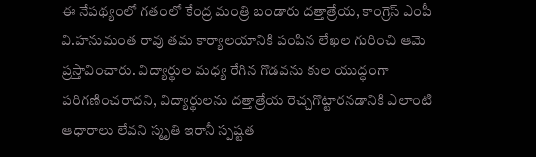ఈ నేపథ్యంలో గతంలో కేంద్ర మంత్రి బండారు దత్తాత్రేయ, కాంగ్రెస్ ఎంపీ వి.హనుమంత రావు తమ కార్యాలయానికి పంపిన లేఖల గురించి ఆమె ప్రస్తావించారు. విద్యార్థుల మధ్య రేగిన గొడవను కుల యుద్ధంగా పరిగణించరాదని, విద్యార్థులను దత్తాత్రేయ రెచ్చగొట్టారనడానికి ఎలాంటి ఆధారాలు లేవని స్మృతి ఇరానీ స్పష్టత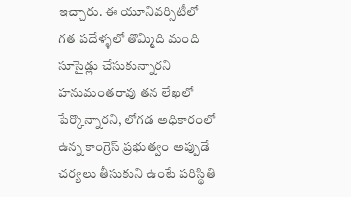ఇచ్చారు. ఈ యూనివర్సిటీలో గత పదేళ్ళలో తొమ్మిది మంది సూసైడ్లు చేసుకున్నారని హనుమంతరావు తన లేఖలో పేర్కొన్నారని, లోగడ అధికారంలో ఉన్న కాంగ్రెస్ ప్రభుత్వం అప్పుడే చర్యలు తీసుకుని ఉంటే పరిస్థితి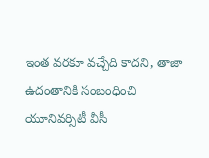ఇంత వరకూ వచ్చేది కాదని, తాజా ఉదంతానికి సంబంధించి యూనివర్సిటీ వీసీ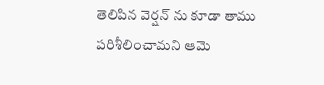తెలిపిన వెర్షన్ ను కూడా తాము పరిశీలించామని ఆమె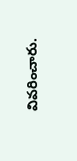వివరించారు.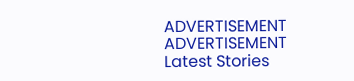ADVERTISEMENT
ADVERTISEMENT
Latest Stories